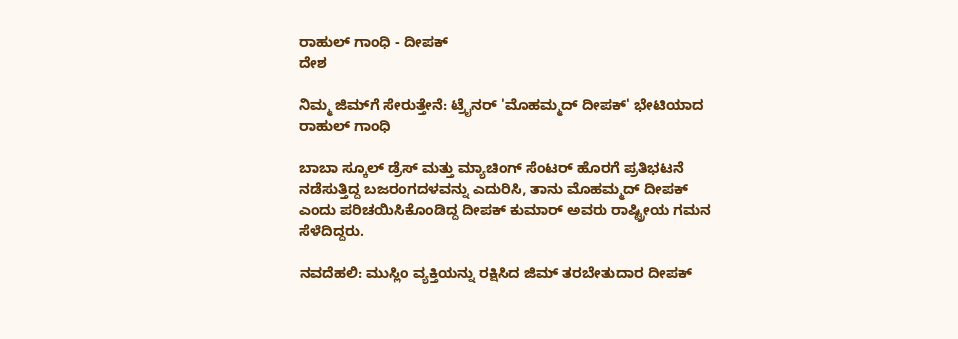ರಾಹುಲ್ ಗಾಂಧಿ - ದೀಪಕ್
ದೇಶ

ನಿಮ್ಮ ಜಿಮ್‌ಗೆ ಸೇರುತ್ತೇನೆ: ಟ್ರೈನರ್ 'ಮೊಹಮ್ಮದ್ ದೀಪಕ್‌' ಭೇಟಿಯಾದ ರಾಹುಲ್ ಗಾಂಧಿ

ಬಾಬಾ ಸ್ಕೂಲ್ ಡ್ರೆಸ್ ಮತ್ತು ಮ್ಯಾಚಿಂಗ್ ಸೆಂಟರ್ ಹೊರಗೆ ಪ್ರತಿಭಟನೆ ನಡೆಸುತ್ತಿದ್ದ ಬಜರಂಗದಳವನ್ನು ಎದುರಿಸಿ, ತಾನು ಮೊಹಮ್ಮದ್ ದೀಪಕ್‌ ಎಂದು ಪರಿಚಯಿಸಿಕೊಂಡಿದ್ದ ದೀಪಕ್ ಕುಮಾರ್ ಅವರು ರಾಷ್ಟ್ರೀಯ ಗಮನ ಸೆಳೆದಿದ್ದರು.

ನವದೆಹಲಿ: ಮುಸ್ಲಿಂ ವ್ಯಕ್ತಿಯನ್ನು ರಕ್ಷಿಸಿದ ಜಿಮ್ ತರಬೇತುದಾರ ದೀಪಕ್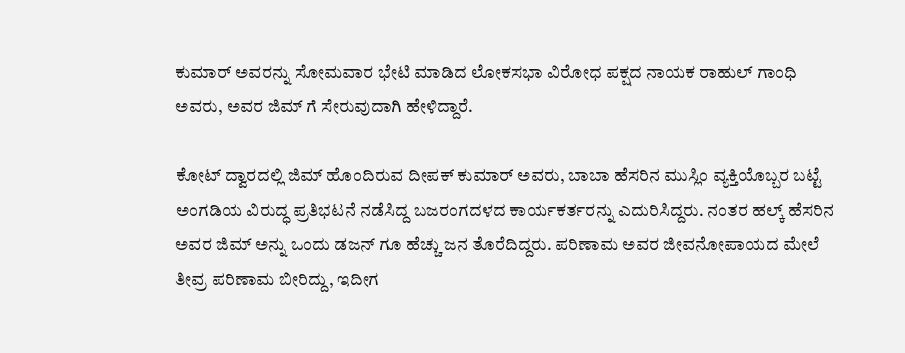ಕುಮಾರ್ ಅವರನ್ನು ಸೋಮವಾರ ಭೇಟಿ ಮಾಡಿದ ಲೋಕಸಭಾ ವಿರೋಧ ಪಕ್ಷದ ನಾಯಕ ರಾಹುಲ್ ಗಾಂಧಿ ಅವರು, ಅವರ ಜಿಮ್ ಗೆ ಸೇರುವುದಾಗಿ ಹೇಳಿದ್ದಾರೆ.

ಕೋಟ್ ದ್ವಾರದಲ್ಲಿ ಜಿಮ್ ಹೊಂದಿರುವ ದೀಪಕ್ ಕುಮಾರ್ ಅವರು, ಬಾಬಾ ಹೆಸರಿನ ಮುಸ್ಲಿಂ ವ್ಯಕ್ತಿಯೊಬ್ಬರ ಬಟ್ಟೆ ಅಂಗಡಿಯ ವಿರುದ್ಧ ಪ್ರತಿಭಟನೆ ನಡೆಸಿದ್ದ ಬಜರಂಗದಳದ ಕಾರ್ಯಕರ್ತರನ್ನು ಎದುರಿಸಿದ್ದರು. ನಂತರ ಹಲ್ಕ್ ಹೆಸರಿನ ಅವರ ಜಿಮ್ ಅನ್ನು ಒಂದು ಡಜನ್ ಗೂ ಹೆಚ್ಚು ಜನ ತೊರೆದಿದ್ದರು. ಪರಿಣಾಮ ಅವರ ಜೀವನೋಪಾಯದ ಮೇಲೆ ತೀವ್ರ ಪರಿಣಾಮ ಬೀರಿದ್ದು, ಇದೀಗ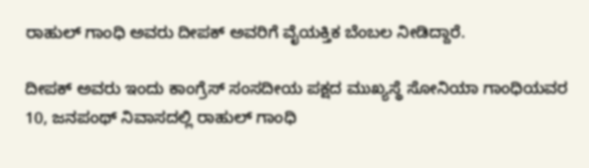ರಾಹುಲ್ ಗಾಂಧಿ ಅವರು ದೀಪಕ್ ಅವರಿಗೆ ವೈಯಕ್ತಿಕ ಬೆಂಬಲ ನೀಡಿದ್ದಾರೆ.

ದೀಪಕ್ ಅವರು ಇಂದು ಕಾಂಗ್ರೆಸ್ ಸಂಸದೀಯ ಪಕ್ಷದ ಮುಖ್ಯಸ್ಥೆ ಸೋನಿಯಾ ಗಾಂಧಿಯವರ 10, ಜನಪಂಥ್ ನಿವಾಸದಲ್ಲಿ ರಾಹುಲ್ ಗಾಂಧಿ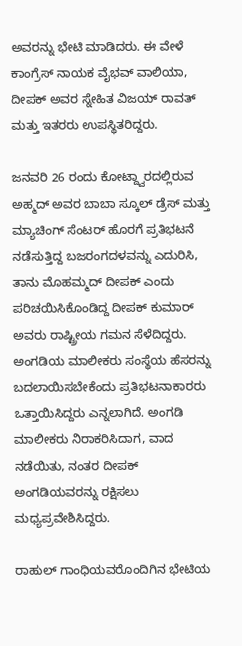ಅವರನ್ನು ಭೇಟಿ ಮಾಡಿದರು. ಈ ವೇಳೆ ಕಾಂಗ್ರೆಸ್ ನಾಯಕ ವೈಭವ್ ವಾಲಿಯಾ, ದೀಪಕ್ ಅವರ ಸ್ನೇಹಿತ ವಿಜಯ್ ರಾವತ್ ಮತ್ತು ಇತರರು ಉಪಸ್ಥಿತರಿದ್ದರು.

ಜನವರಿ 26 ರಂದು ಕೋಟ್ದ್ವಾರದಲ್ಲಿರುವ ಅಹ್ಮದ್ ಅವರ ಬಾಬಾ ಸ್ಕೂಲ್ ಡ್ರೆಸ್ ಮತ್ತು ಮ್ಯಾಚಿಂಗ್ ಸೆಂಟರ್ ಹೊರಗೆ ಪ್ರತಿಭಟನೆ ನಡೆಸುತ್ತಿದ್ದ ಬಜರಂಗದಳವನ್ನು ಎದುರಿಸಿ, ತಾನು ಮೊಹಮ್ಮದ್ ದೀಪಕ್‌ ಎಂದು ಪರಿಚಯಿಸಿಕೊಂಡಿದ್ದ ದೀಪಕ್ ಕುಮಾರ್ ಅವರು ರಾಷ್ಟ್ರೀಯ ಗಮನ ಸೆಳೆದಿದ್ದರು. ಅಂಗಡಿಯ ಮಾಲೀಕರು ಸಂಸ್ಥೆಯ ಹೆಸರನ್ನು ಬದಲಾಯಿಸಬೇಕೆಂದು ಪ್ರತಿಭಟನಾಕಾರರು ಒತ್ತಾಯಿಸಿದ್ದರು ಎನ್ನಲಾಗಿದೆ. ಅಂಗಡಿ ಮಾಲೀಕರು ನಿರಾಕರಿಸಿದಾಗ, ವಾದ ನಡೆಯಿತು, ನಂತರ ದೀಪಕ್ ಅಂಗಡಿಯವರನ್ನು ರಕ್ಷಿಸಲು ಮಧ್ಯಪ್ರವೇಶಿಸಿದ್ದರು.

ರಾಹುಲ್ ಗಾಂಧಿಯವರೊಂದಿಗಿನ ಭೇಟಿಯ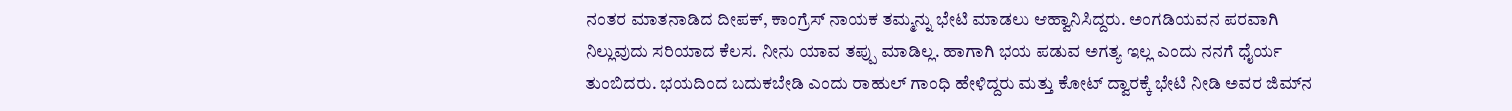ನಂತರ ಮಾತನಾಡಿದ ದೀಪಕ್, ಕಾಂಗ್ರೆಸ್ ನಾಯಕ ತಮ್ಮನ್ನು ಭೇಟಿ ಮಾಡಲು ಆಹ್ವಾನಿಸಿದ್ದರು. ಅಂಗಡಿಯವನ ಪರವಾಗಿ ನಿಲ್ಲುವುದು ಸರಿಯಾದ ಕೆಲಸ. ನೀನು ಯಾವ ತಪ್ಪು ಮಾಡಿಲ್ಲ. ಹಾಗಾಗಿ ಭಯ ಪಡುವ ಅಗತ್ಯ ಇಲ್ಲ ಎಂದು ನನಗೆ ಧೈರ್ಯ ತುಂಬಿದರು. ಭಯದಿಂದ ಬದುಕಬೇಡಿ ಎಂದು ರಾಹುಲ್ ಗಾಂಧಿ ಹೇಳಿದ್ದರು ಮತ್ತು ಕೋಟ್ ದ್ವಾರಕ್ಕೆ ಭೇಟಿ ನೀಡಿ ಅವರ ಜಿಮ್‌ನ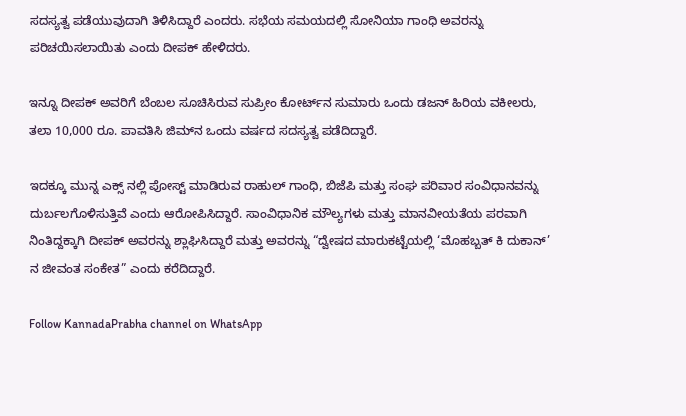ಸದಸ್ಯತ್ವ ಪಡೆಯುವುದಾಗಿ ತಿಳಿಸಿದ್ದಾರೆ ಎಂದರು. ಸಭೆಯ ಸಮಯದಲ್ಲಿ ಸೋನಿಯಾ ಗಾಂಧಿ ಅವರನ್ನು ಪರಿಚಯಿಸಲಾಯಿತು ಎಂದು ದೀಪಕ್ ಹೇಳಿದರು.

ಇನ್ನೂ ದೀಪಕ್ ಅವರಿಗೆ ಬೆಂಬಲ ಸೂಚಿಸಿರುವ ಸುಪ್ರೀಂ ಕೋರ್ಟ್‌ನ ಸುಮಾರು ಒಂದು ಡಜನ್ ಹಿರಿಯ ವಕೀಲರು, ತಲಾ 10,000 ರೂ. ಪಾವತಿಸಿ ಜಿಮ್‌ನ ಒಂದು ವರ್ಷದ ಸದಸ್ಯತ್ವ ಪಡೆದಿದ್ದಾರೆ.

ಇದಕ್ಕೂ ಮುನ್ನ ಎಕ್ಸ್ ನಲ್ಲಿ ಪೋಸ್ಟ್‌ ಮಾಡಿರುವ ರಾಹುಲ್ ಗಾಂಧಿ, ಬಿಜೆಪಿ ಮತ್ತು ಸಂಘ ಪರಿವಾರ ಸಂವಿಧಾನವನ್ನು ದುರ್ಬಲಗೊಳಿಸುತ್ತಿವೆ ಎಂದು ಆರೋಪಿಸಿದ್ದಾರೆ. ಸಾಂವಿಧಾನಿಕ ಮೌಲ್ಯಗಳು ಮತ್ತು ಮಾನವೀಯತೆಯ ಪರವಾಗಿ ನಿಂತಿದ್ದಕ್ಕಾಗಿ ದೀಪಕ್ ಅವರನ್ನು ಶ್ಲಾಘಿಸಿದ್ದಾರೆ ಮತ್ತು ಅವರನ್ನು “ದ್ವೇಷದ ಮಾರುಕಟ್ಟೆಯಲ್ಲಿ ‘ಮೊಹಬ್ಬತ್ ಕಿ ದುಕಾನ್’ ನ ಜೀವಂತ ಸಂಕೇತ” ಎಂದು ಕರೆದಿದ್ದಾರೆ.

Follow KannadaPrabha channel on WhatsApp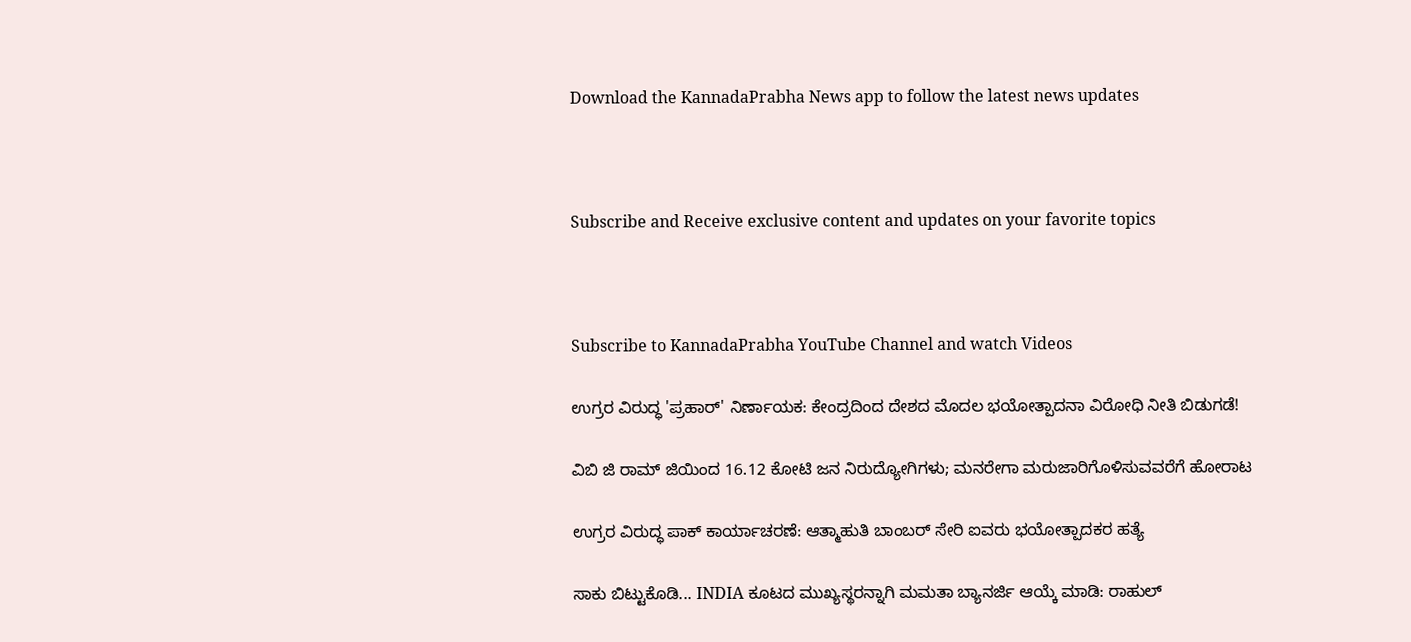Download the KannadaPrabha News app to follow the latest news updates



Subscribe and Receive exclusive content and updates on your favorite topics



Subscribe to KannadaPrabha YouTube Channel and watch Videos

ಉಗ್ರರ ವಿರುದ್ಧ 'ಪ್ರಹಾರ್' ನಿರ್ಣಾಯಕ: ಕೇಂದ್ರದಿಂದ ದೇಶದ ಮೊದಲ ಭಯೋತ್ಪಾದನಾ ವಿರೋಧಿ ನೀತಿ ಬಿಡುಗಡೆ!

ವಿಬಿ ಜಿ ರಾಮ್ ಜಿಯಿಂದ 16.12 ಕೋಟಿ ಜನ ನಿರುದ್ಯೋಗಿಗಳು; ಮನರೇಗಾ ಮರುಜಾರಿಗೊಳಿಸುವವರೆಗೆ ಹೋರಾಟ

ಉಗ್ರರ ವಿರುದ್ಧ ಪಾಕ್ ಕಾರ್ಯಾಚರಣೆ: ಆತ್ಮಾಹುತಿ ಬಾಂಬರ್ ಸೇರಿ ಐವರು ಭಯೋತ್ಪಾದಕರ ಹತ್ಯೆ

ಸಾಕು ಬಿಟ್ಟುಕೊಡಿ... INDIA ಕೂಟದ ಮುಖ್ಯಸ್ಥರನ್ನಾಗಿ ಮಮತಾ ಬ್ಯಾನರ್ಜಿ ಆಯ್ಕೆ ಮಾಡಿ: ರಾಹುಲ್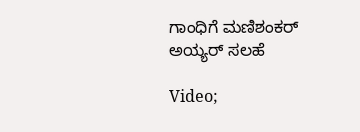ಗಾಂಧಿಗೆ ಮಣಿಶಂಕರ್ ಅಯ್ಯರ್ ಸಲಹೆ

Video;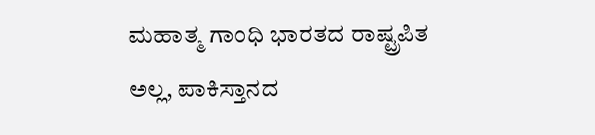ಮಹಾತ್ಮ ಗಾಂಧಿ ಭಾರತದ ರಾಷ್ಟ್ರಪಿತ ಅಲ್ಲ, ಪಾಕಿಸ್ತಾನದ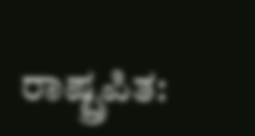ರಾಷ್ಟ್ರಪಿತ: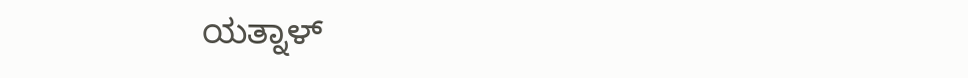ಯತ್ನಾಳ್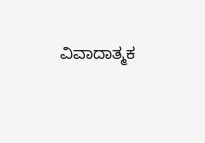ವಿವಾದಾತ್ಮಕ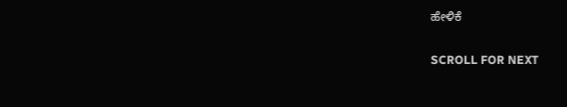ಹೇಳಿಕೆ

SCROLL FOR NEXT